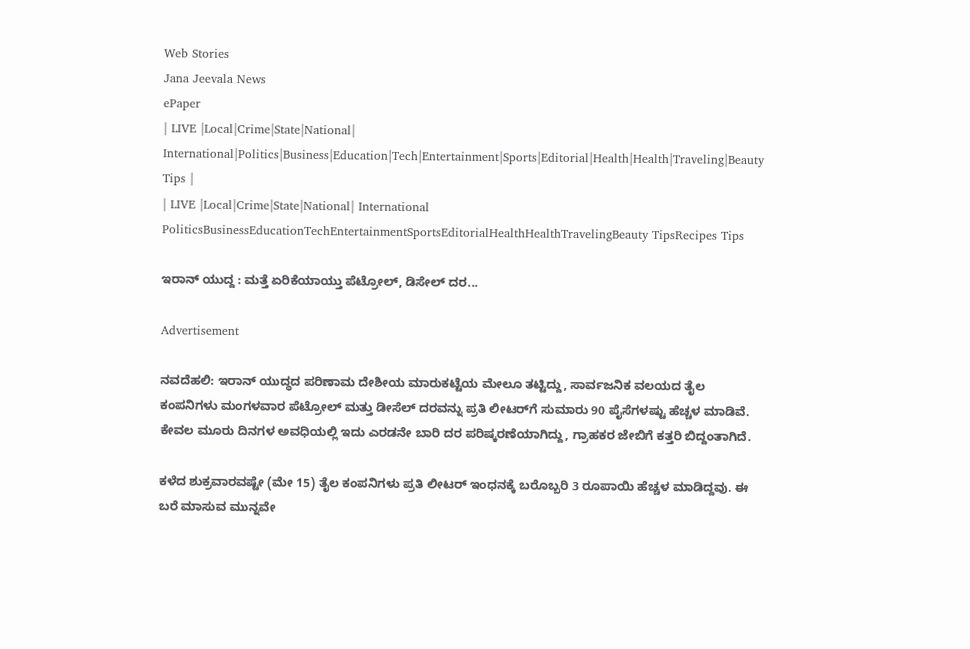Web Stories
Jana Jeevala News
ePaper
| LIVE |Local|Crime|State|National| International|Politics|Business|Education|Tech|Entertainment|Sports|Editorial|Health|Health|Traveling|Beauty Tips |
| LIVE |Local|Crime|State|National| International
PoliticsBusinessEducationTechEntertainmentSportsEditorialHealthHealthTravelingBeauty TipsRecipes Tips

ಇರಾನ್ ಯುದ್ದ : ಮತ್ತೆ ಏರಿಕೆಯಾಯ್ತು ಪೆಟ್ರೋಲ್, ಡಿಸೇಲ್ ದರ...

Advertisement

ನವದೆಹಲಿ: ಇರಾನ್ ಯುದ್ಧದ ಪರಿಣಾಮ ದೇಶೀಯ ಮಾರುಕಟ್ಟೆಯ ಮೇಲೂ ತಟ್ಟಿದ್ದು, ಸಾರ್ವಜನಿಕ ವಲಯದ ತೈಲ ಕಂಪನಿಗಳು ಮಂಗಳವಾರ ಪೆಟ್ರೋಲ್ ಮತ್ತು ಡೀಸೆಲ್ ದರವನ್ನು ಪ್ರತಿ ಲೀಟರ್‌ಗೆ ಸುಮಾರು 90 ಪೈಸೆಗಳಷ್ಟು ಹೆಚ್ಚಳ ಮಾಡಿವೆ. ಕೇವಲ ಮೂರು ದಿನಗಳ ಅವಧಿಯಲ್ಲಿ ಇದು ಎರಡನೇ ಬಾರಿ ದರ ಪರಿಷ್ಕರಣೆಯಾಗಿದ್ದು, ಗ್ರಾಹಕರ ಜೇಬಿಗೆ ಕತ್ತರಿ ಬಿದ್ದಂತಾಗಿದೆ.

ಕಳೆದ ಶುಕ್ರವಾರವಷ್ಟೇ (ಮೇ 15) ತೈಲ ಕಂಪನಿಗಳು ಪ್ರತಿ ಲೀಟರ್ ಇಂಧನಕ್ಕೆ ಬರೊಬ್ಬರಿ 3 ರೂಪಾಯಿ ಹೆಚ್ಚಳ ಮಾಡಿದ್ದವು. ಈ ಬರೆ ಮಾಸುವ ಮುನ್ನವೇ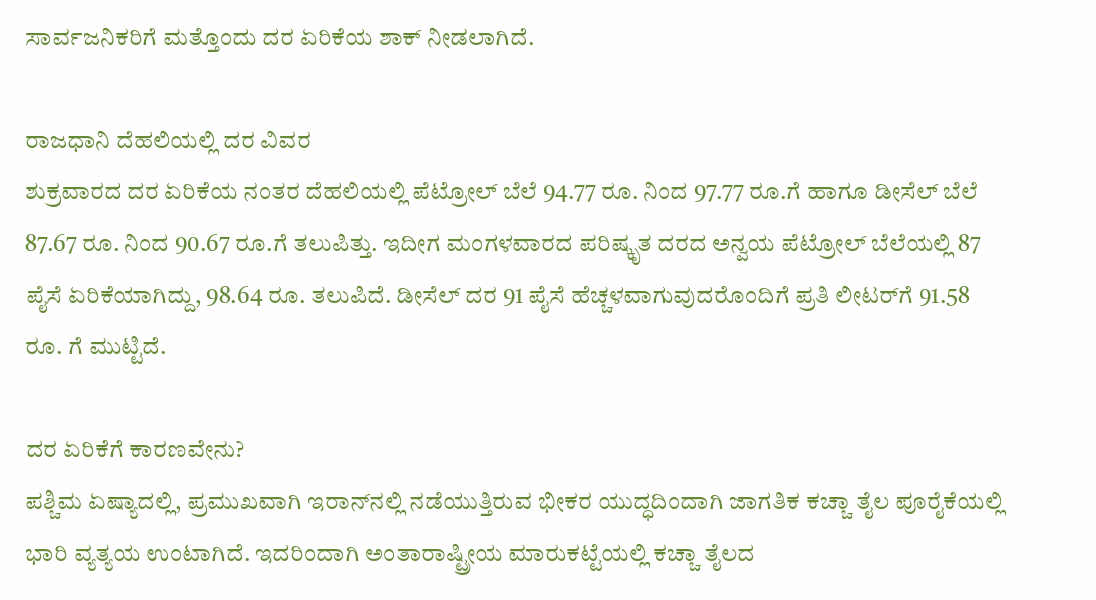ಸಾರ್ವಜನಿಕರಿಗೆ ಮತ್ತೊಂದು ದರ ಏರಿಕೆಯ ಶಾಕ್ ನೀಡಲಾಗಿದೆ.

ರಾಜಧಾನಿ ದೆಹಲಿಯಲ್ಲಿ ದರ ವಿವರ
ಶುಕ್ರವಾರದ ದರ ಏರಿಕೆಯ ನಂತರ ದೆಹಲಿಯಲ್ಲಿ ಪೆಟ್ರೋಲ್ ಬೆಲೆ 94.77 ರೂ. ನಿಂದ 97.77 ರೂ.ಗೆ ಹಾಗೂ ಡೀಸೆಲ್ ಬೆಲೆ 87.67 ರೂ. ನಿಂದ 90.67 ರೂ.ಗೆ ತಲುಪಿತ್ತು. ಇದೀಗ ಮಂಗಳವಾರದ ಪರಿಷ್ಕೃತ ದರದ ಅನ್ವಯ ಪೆಟ್ರೋಲ್ ಬೆಲೆಯಲ್ಲಿ 87 ಪೈಸೆ ಏರಿಕೆಯಾಗಿದ್ದು, 98.64 ರೂ. ತಲುಪಿದೆ. ಡೀಸೆಲ್ ದರ 91 ಪೈಸೆ ಹೆಚ್ಚಳವಾಗುವುದರೊಂದಿಗೆ ಪ್ರತಿ ಲೀಟರ್‌ಗೆ 91.58 ರೂ. ಗೆ ಮುಟ್ಟಿದೆ.

ದರ ಏರಿಕೆಗೆ ಕಾರಣವೇನು?
ಪಶ್ಚಿಮ ಏಷ್ಯಾದಲ್ಲಿ, ಪ್ರಮುಖವಾಗಿ ಇರಾನ್‌ನಲ್ಲಿ ನಡೆಯುತ್ತಿರುವ ಭೀಕರ ಯುದ್ಧದಿಂದಾಗಿ ಜಾಗತಿಕ ಕಚ್ಚಾ ತೈಲ ಪೂರೈಕೆಯಲ್ಲಿ ಭಾರಿ ವ್ಯತ್ಯಯ ಉಂಟಾಗಿದೆ. ಇದರಿಂದಾಗಿ ಅಂತಾರಾಷ್ಟ್ರೀಯ ಮಾರುಕಟ್ಟೆಯಲ್ಲಿ ಕಚ್ಚಾ ತೈಲದ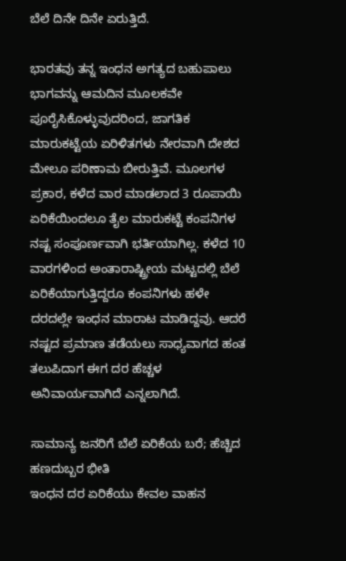ಬೆಲೆ ದಿನೇ ದಿನೇ ಏರುತ್ತಿದೆ.

ಭಾರತವು ತನ್ನ ಇಂಧನ ಅಗತ್ಯದ ಬಹುಪಾಲು ಭಾಗವನ್ನು ಆಮದಿನ ಮೂಲಕವೇ ಪೂರೈಸಿಕೊಳ್ಳುವುದರಿಂದ, ಜಾಗತಿಕ ಮಾರುಕಟ್ಟೆಯ ಏರಿಳಿತಗಳು ನೇರವಾಗಿ ದೇಶದ ಮೇಲೂ ಪರಿಣಾಮ ಬೀರುತ್ತಿವೆ. ಮೂಲಗಳ ಪ್ರಕಾರ, ಕಳೆದ ವಾರ ಮಾಡಲಾದ 3 ರೂಪಾಯಿ ಏರಿಕೆಯಿಂದಲೂ ತೈಲ ಮಾರುಕಟ್ಟೆ ಕಂಪನಿಗಳ ನಷ್ಟ ಸಂಪೂರ್ಣವಾಗಿ ಭರ್ತಿಯಾಗಿಲ್ಲ. ಕಳೆದ 10 ವಾರಗಳಿಂದ ಅಂತಾರಾಷ್ಟ್ರೀಯ ಮಟ್ಟದಲ್ಲಿ ಬೆಲೆ ಏರಿಕೆಯಾಗುತ್ತಿದ್ದರೂ ಕಂಪನಿಗಳು ಹಳೇ ದರದಲ್ಲೇ ಇಂಧನ ಮಾರಾಟ ಮಾಡಿದ್ದವು. ಆದರೆ ನಷ್ಟದ ಪ್ರಮಾಣ ತಡೆಯಲು ಸಾಧ್ಯವಾಗದ ಹಂತ ತಲುಪಿದಾಗ ಈಗ ದರ ಹೆಚ್ಚಳ ಅನಿವಾರ್ಯವಾಗಿದೆ ಎನ್ನಲಾಗಿದೆ.

ಸಾಮಾನ್ಯ ಜನರಿಗೆ ಬೆಲೆ ಏರಿಕೆಯ ಬರೆ; ಹೆಚ್ಚಿದ ಹಣದುಬ್ಬರ ಭೀತಿ
ಇಂಧನ ದರ ಏರಿಕೆಯು ಕೇವಲ ವಾಹನ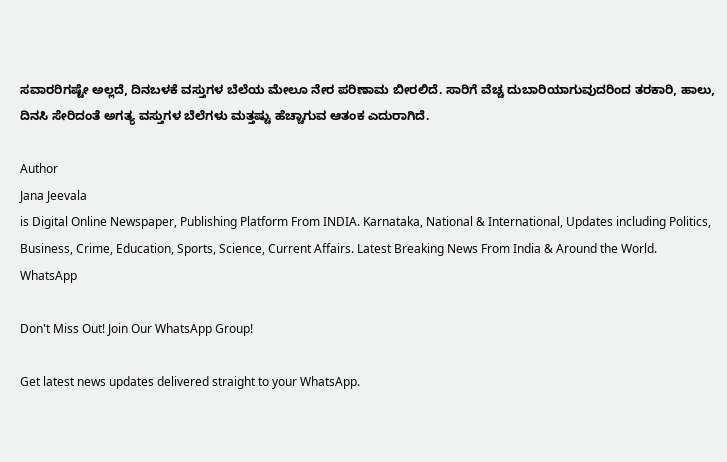ಸವಾರರಿಗಷ್ಟೇ ಅಲ್ಲದೆ, ದಿನಬಳಕೆ ವಸ್ತುಗಳ ಬೆಲೆಯ ಮೇಲೂ ನೇರ ಪರಿಣಾಮ ಬೀರಲಿದೆ. ಸಾರಿಗೆ ವೆಚ್ಚ ದುಬಾರಿಯಾಗುವುದರಿಂದ ತರಕಾರಿ, ಹಾಲು, ದಿನಸಿ ಸೇರಿದಂತೆ ಅಗತ್ಯ ವಸ್ತುಗಳ ಬೆಲೆಗಳು ಮತ್ತಷ್ಟು ಹೆಚ್ಚಾಗುವ ಆತಂಕ ಎದುರಾಗಿದೆ.

Author
Jana Jeevala
is Digital Online Newspaper, Publishing Platform From INDIA. Karnataka, National & International, Updates including Politics, Business, Crime, Education, Sports, Science, Current Affairs. Latest Breaking News From India & Around the World.
WhatsApp

Don't Miss Out! Join Our WhatsApp Group!

Get latest news updates delivered straight to your WhatsApp.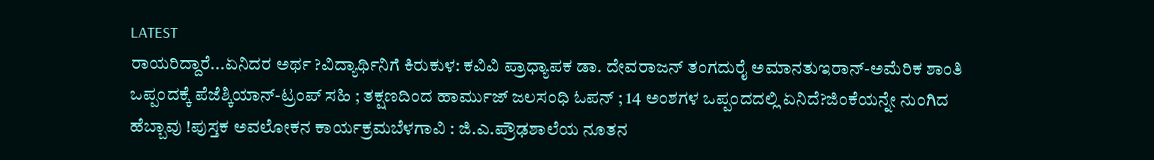LATEST
ರಾಯರಿದ್ದಾರೆ...ಏನಿದರ ಅರ್ಥ ?ವಿದ್ಯಾರ್ಥಿನಿಗೆ ಕಿರುಕುಳ: ಕವಿವಿ ಪ್ರಾಧ್ಯಾಪಕ ಡಾ. ದೇವರಾಜನ್ ತಂಗದುರೈ ಅಮಾನತುಇರಾನ್‌-ಅಮೆರಿಕ ಶಾಂತಿ ಒಪ್ಪಂದಕ್ಕೆ ಪೆಜೆಶ್ಕಿಯಾನ್-ಟ್ರಂಪ್ ಸಹಿ ; ತಕ್ಷಣದಿಂದ ಹಾರ್ಮುಜ್ ಜಲಸಂಧಿ ಓಪನ್‌ ; 14 ಅಂಶಗಳ ಒಪ್ಪಂದದಲ್ಲಿ ಏನಿದೆ?ಜಿಂಕೆಯನ್ನೇ ನುಂಗಿದ ಹೆಬ್ಬಾವು !ಪುಸ್ತಕ ಅವಲೋಕನ ಕಾರ್ಯಕ್ರಮಬೆಳಗಾವಿ : ಜಿ.ಎ.ಪ್ರೌಢಶಾಲೆಯ ನೂತನ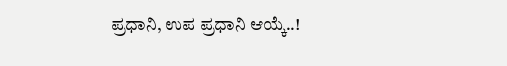ಪ್ರಧಾನಿ, ಉಪ ಪ್ರಧಾನಿ ಆಯ್ಕೆ..!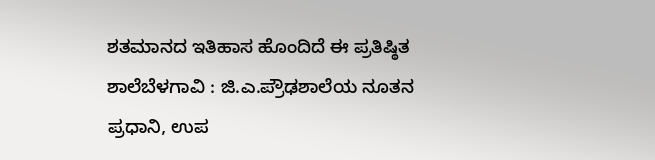ಶತಮಾನದ ಇತಿಹಾಸ ಹೊಂದಿದೆ ಈ ಪ್ರತಿಷ್ಠಿತ ಶಾಲೆಬೆಳಗಾವಿ : ಜಿ.ಎ.ಪ್ರೌಢಶಾಲೆಯ ನೂತನ ಪ್ರಧಾನಿ, ಉಪ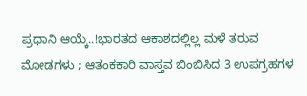ಪ್ರಧಾನಿ ಆಯ್ಕೆ..!ಭಾರತದ ಆಕಾಶದಲ್ಲಿಲ್ಲ ಮಳೆ ತರುವ ಮೋಡಗಳು ; ಆತಂಕಕಾರಿ ವಾಸ್ತವ ಬಿಂಬಿಸಿದ 3 ಉಪಗ್ರಹಗಳ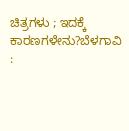ಚಿತ್ರಗಳು ; ಇದಕ್ಕೆ ಕಾರಣಗಳೇನು?ಬೆಳಗಾವಿ :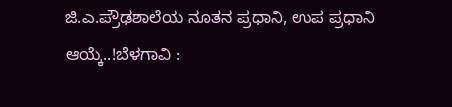ಜಿ.ಎ.ಪ್ರೌಢಶಾಲೆಯ ನೂತನ ಪ್ರಧಾನಿ, ಉಪ ಪ್ರಧಾನಿ ಆಯ್ಕೆ..!ಬೆಳಗಾವಿ :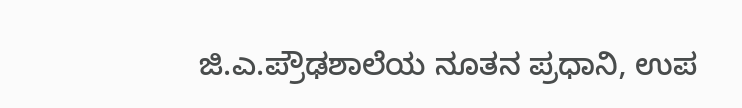ಜಿ.ಎ.ಪ್ರೌಢಶಾಲೆಯ ನೂತನ ಪ್ರಧಾನಿ, ಉಪ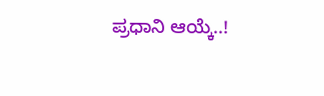ಪ್ರಧಾನಿ ಆಯ್ಕೆ..!